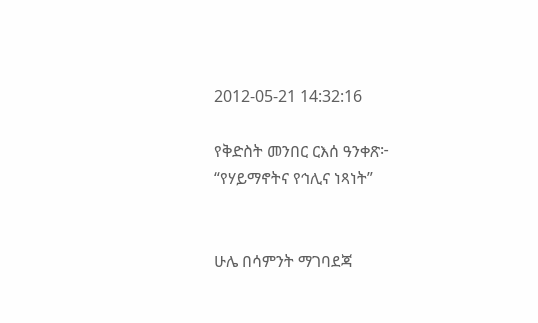2012-05-21 14:32:16

የቅድስት መንበር ርእሰ ዓንቀጽ፦ “የሃይማኖትና የኅሊና ነጻነት”


ሁሌ በሳምንት ማገባደጃ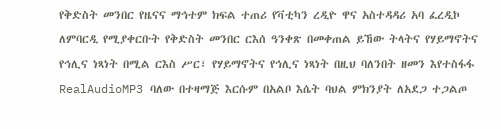የቅድስት መንበር የዜናና ማኅተም ክፍል ተጠሪ የቫቲካን ረዲዮ ዋና አስተዳዳሪ አባ ፈረዲኮ ለምባርዲ የሚያቀርቡት የቅድስት መንበር ርእሰ ዓንቀጽ በመቀጠል ይኸው ትላትና የሃይማኖትና የኅሊና ነጻነት በሚል ርእስ ሥር፣ የሃይማኖትና የኅሊና ነጻነት በዚህ ባለንበት ዘመን እየተስፋፋ RealAudioMP3 ባለው በተዛማጅ እርሱም በአልቦ እሴት ባህል ምክንያት ለአደጋ ተጋልጦ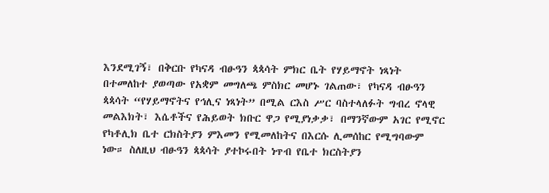እንደሚገኝ፣ በቅርቡ የካናዳ ብፁዓን ጳጳሳት ምክር ቤት የሃይማኖት ነጻነት በተመለከተ ያወጣው የአቋም መግለጫ ምስክር መሆኑ ገልጠው፣ የካናዳ ብፁዓን ጳጳሳት “የሃይማኖትና የኅሊና ነጻነት” በሚል ርእስ ሥር ባስተላለፉት ግብረ ኖላዊ መልእክት፣ እሴቶችና የሕይወት ክቡር ዋጋ የሚያነቃቃ፣ በማንኛውም አገር የሚኖር የካቶሊክ ቤተ ርክስትያን ምእመን የሚመለከትና በእርሱ ሊመሰከር የሚግባውም ነው። ስለዚህ ብፁዓን ጳጳሳት ያተኮሩበት ነጥብ የቤተ ክርስትያን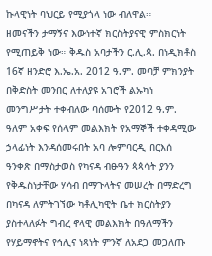ኩላዊነት ባህርይ የሚያጎላ ነው ብለዋል።
ዘመናችን ታማኝና እውነተኛ ክርስትያናዊ ምስክርነት የሚጠይቅ ነው። ቅዱስ አባታችን ር.ሊ.ጳ. በነዲክቶስ 16ኛ ዘንድሮ እ.ኤ.አ. 2012 ዓ.ም. መባቻ ምክንያት በቅድስት መንበር ለተለያዩ አገሮች ልኡካነ መንግሥታት ተቀብለው ባሰሙት የ2012 ዓ.ም. ዓለም አቀፍ የሰላም መልእክት የአማኞች ተቀዳሚው ኃላፊነት እንዳሰመሩበት አባ ሎምባርዲ በርእሰ ዓንቀጽ በማስታወስ የካናዳ ብፁዓን ጳጳሳት ያንን የቅዱስነታቸው ሃሳብ በማጉላትና መሠረት በማድረግ በካናዳ ለምትገኘው ካቶሊካዊት ቤተ ክርስትያን ያስተላለፉት ግብረ ኖላዊ መልእክት በዓለማችን የሃይማኖትና የኅሊና ነጻነት ምንኛ ለአደጋ መጋለጡ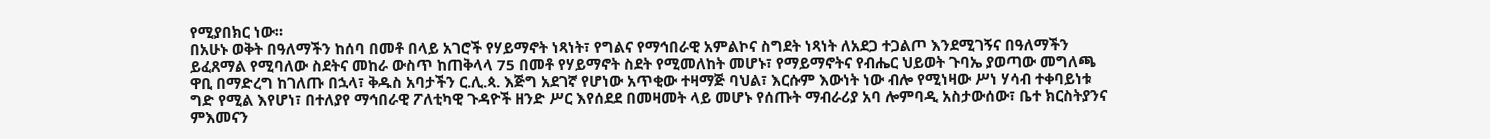የሚያበክር ነው።
በአሁኑ ወቅት በዓለማችን ከሰባ በመቶ በላይ አገሮች የሃይማኖት ነጻነት፣ የግልና የማኅበራዊ አምልኮና ስግደት ነጻነት ለአደጋ ተጋልጦ እንደሚገኝና በዓለማችን ይፈጸማል የሚባለው ስደትና መከራ ውስጥ ከጠቅላላ 75 በመቶ የሃይማኖት ስደት የሚመለከት መሆኑ፣ የማይማኖትና የብሔር ህይወት ጉባኤ ያወጣው መግለጫ ዋቢ በማድረግ ከገለጡ በኋላ፣ ቅዱስ አባታችን ር.ሊ.ጳ. እጅግ አደገኛ የሆነው አጥቂው ተዛማጅ ባህል፣ እርሱም እውነት ነው ብሎ የሚነዛው ሥነ ሃሳብ ተቀባይነቱ ግድ የሚል እየሆነ፣ በተለያየ ማኅበራዊ ፖለቲካዊ ጉዳዮች ዘንድ ሥር እየሰደደ በመዛመት ላይ መሆኑ የሰጡት ማብራሪያ አባ ሎምባዲ አስታውሰው፣ ቤተ ክርስትያንና ምእመናን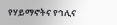የሃይማኖትና የኅሊና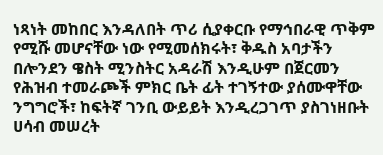ነጻነት መከበር እንዳለበት ጥሪ ሲያቀርቡ የማኅበራዊ ጥቅም የሚሹ መሆናቸው ነው የሚመሰክሩት፣ ቅዱስ አባታችን በሎንደን ዌስት ሚንስትር አዳራሽ እንዲሁም በጀርመን የሕዝብ ተመራጮች ምክር ቤት ፊት ተገኝተው ያሰሙዋቸው ንግግሮች፣ ከፍትኛ ገንቢ ውይይት እንዲረጋገጥ ያስገነዘቡት ሀሳብ መሠረት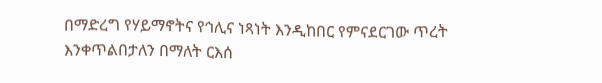በማድረግ የሃይማኖትና የኅሊና ነጻነት እንዲከበር የምናደርገው ጥረት እንቀጥልበታለን በማለት ርእሰ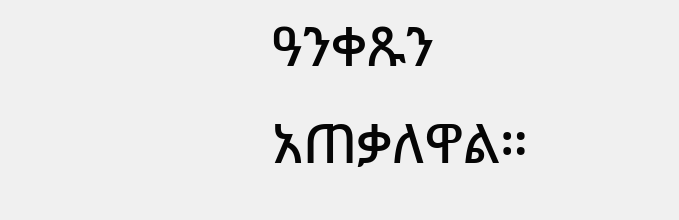ዓንቀጹን አጠቃለዋል።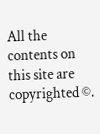All the contents on this site are copyrighted ©.